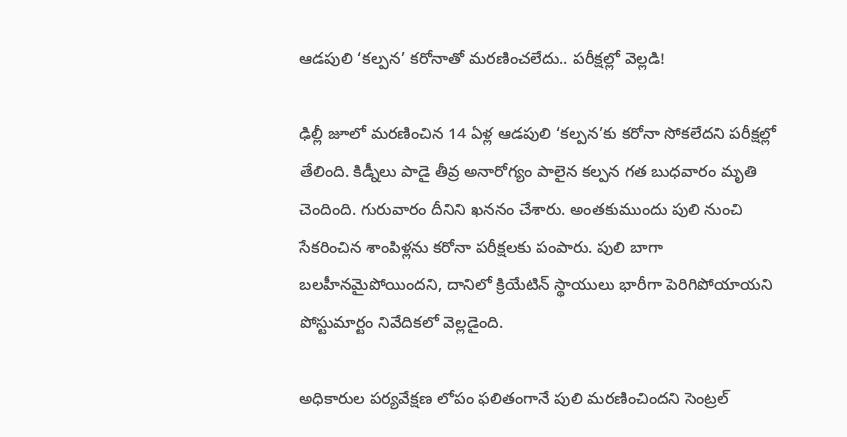ఆడపులి ‘కల్పన’ కరోనాతో మరణించలేదు.. పరీక్షల్లో వెల్లడి!

ఢిల్లీ జూలో మరణించిన 14 ఏళ్ల ఆడపులి ‘కల్పన’కు కరోనా సోకలేదని పరీక్షల్లో తేలింది. కిడ్నీలు పాడై తీవ్ర అనారోగ్యం పాలైన కల్పన గత బుధవారం మృతి చెందింది. గురువారం దీనిని ఖననం చేశారు. అంతకుముందు పులి నుంచి సేకరించిన శాంపిళ్లను కరోనా పరీక్షలకు పంపారు. పులి బాగా బలహీనమైపోయిందని, దానిలో క్రియేటిన్ స్థాయులు భారీగా పెరిగిపోయాయని పోస్టుమార్టం నివేదికలో వెల్లడైంది.

అధికారుల పర్యవేక్షణ లోపం ఫలితంగానే పులి మరణించిందని సెంట్రల్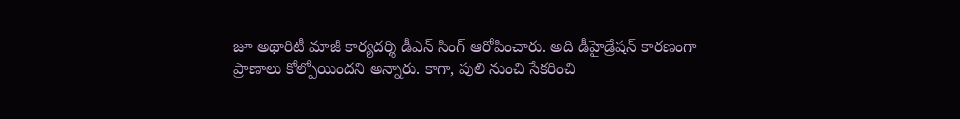జూ అథారిటీ మాజీ కార్యదర్శి డీఎన్ సింగ్ ఆరోపించారు. అది డీహైడ్రేషన్ కారణంగా ప్రాణాలు కోల్పోయిందని అన్నారు. కాగా, పులి నుంచి సేకరించి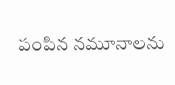పంపిన నమూనాలను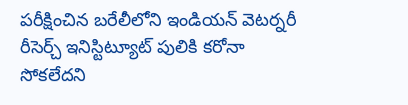పరీక్షించిన బరేలీలోని ఇండియన్ వెటర్నరీ రీసెర్చ్ ఇనిస్టిట్యూట్ పులికి కరోనా సోకలేదని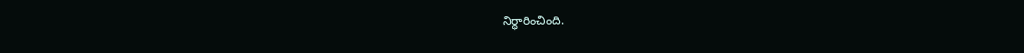నిర్ధారించింది.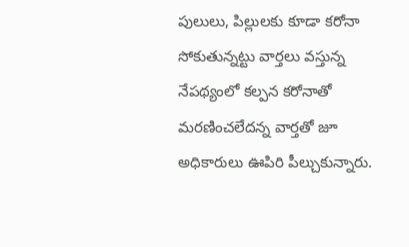పులులు, పిల్లులకు కూడా కరోనా సోకుతున్నట్టు వార్తలు వస్తున్న నేపథ్యంలో కల్పన కరోనాతో మరణించలేదన్న వార్తతో జూ అధికారులు ఊపిరి పీల్చుకున్నారు.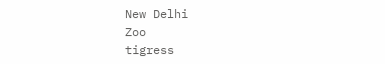New Delhi
Zoo
tigress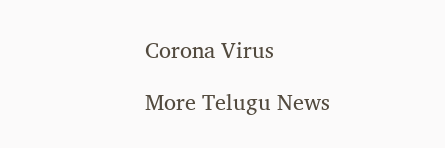Corona Virus

More Telugu News